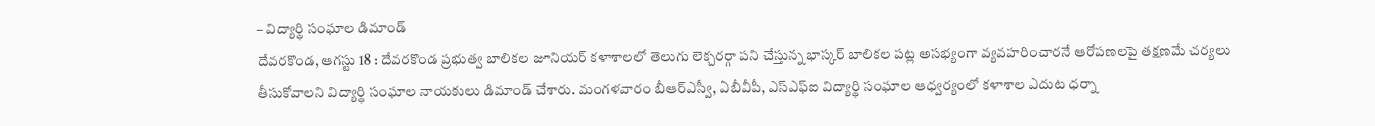– విద్యార్థి సంఘాల డిమాండ్
దేవరకొండ, ఆగస్టు 18 : దేవరకొండ ప్రభుత్వ బాలికల జూనియర్ కళాశాలలో తెలుగు లెక్చరర్గా పని చేస్తున్న భాస్కర్ బాలికల పట్ల అసభ్యంగా వ్యవహరించారనే ఆరోపణలపై తక్షణమే చర్యలు తీసుకోవాలని విద్యార్థి సంఘాల నాయకులు డిమాండ్ చేశారు. మంగళవారం బీఆర్ఎస్వీ, ఏబీవీపీ, ఎస్ఎఫ్ఐ విద్యార్థి సంఘాల ఆధ్వర్యంలో కళాశాల ఎదుట ధర్నా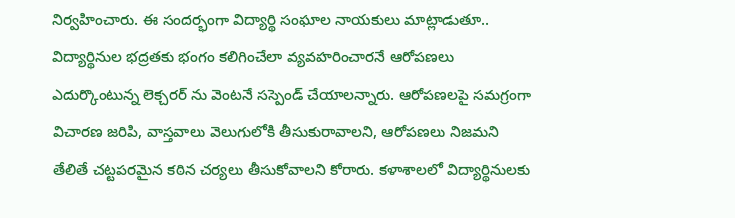నిర్వహించారు. ఈ సందర్భంగా విద్యార్థి సంఘాల నాయకులు మాట్లాడుతూ.. విద్యార్థినుల భద్రతకు భంగం కలిగించేలా వ్యవహరించారనే ఆరోపణలు ఎదుర్కొంటున్న లెక్చరర్ ను వెంటనే సస్పెండ్ చేయాలన్నారు. ఆరోపణలపై సమగ్రంగా విచారణ జరిపి, వాస్తవాలు వెలుగులోకి తీసుకురావాలని, ఆరోపణలు నిజమని తేలితే చట్టపరమైన కఠిన చర్యలు తీసుకోవాలని కోరారు. కళాశాలలో విద్యార్థినులకు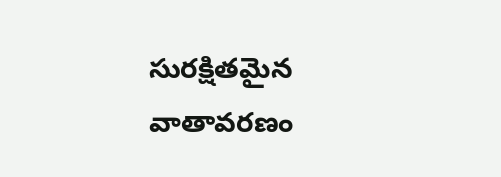సురక్షితమైన వాతావరణం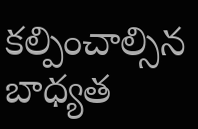కల్పించాల్సిన బాధ్యత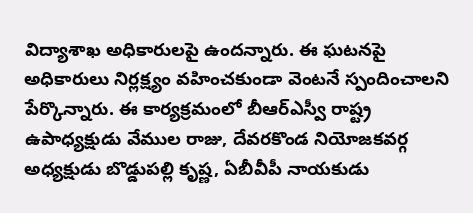విద్యాశాఖ అధికారులపై ఉందన్నారు. ఈ ఘటనపై అధికారులు నిర్లక్ష్యం వహించకుండా వెంటనే స్పందించాలని పేర్కొన్నారు. ఈ కార్యక్రమంలో బీఆర్ఎస్వీ రాష్ట్ర ఉపాధ్యక్షుడు వేముల రాజు, దేవరకొండ నియోజకవర్గ అధ్యక్షుడు బొడ్డుపల్లి కృష్ణ, ఏబీవీపీ నాయకుడు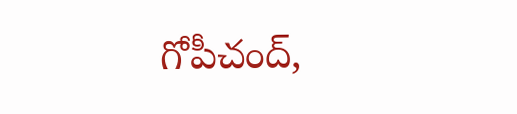గోపీచంద్,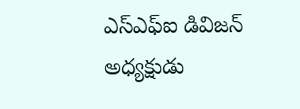ఎస్ఎఫ్ఐ డివిజన్ అధ్యక్షుడు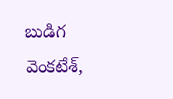బుడిగ వెంకటేశ్,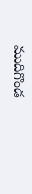ముదిగొండ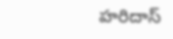హరిదాస్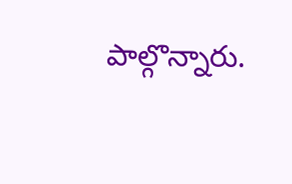పాల్గొన్నారు.